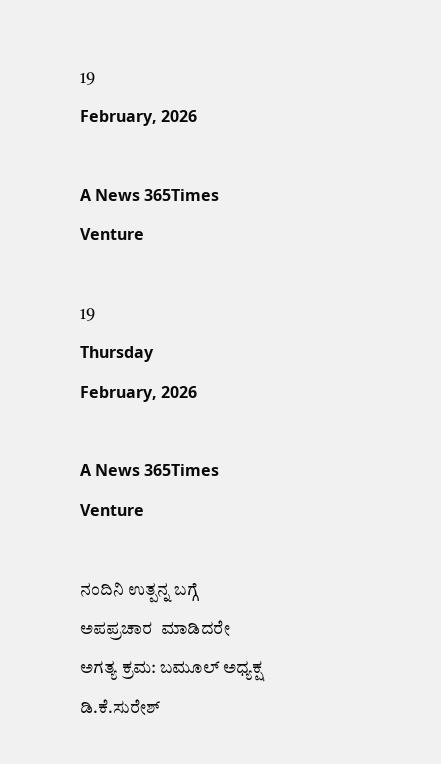19
February, 2026

A News 365Times Venture

19
Thursday
February, 2026

A News 365Times Venture

ನಂದಿನಿ ಉತ್ಪನ್ನ ಬಗ್ಗೆ ಅಪಪ್ರಚಾರ  ಮಾಡಿದರೇ ಅಗತ್ಯ ಕ್ರಮ: ಬಮೂಲ್ ಅಧ್ಯಕ್ಷ ಡಿ.ಕೆ.ಸುರೇಶ್‌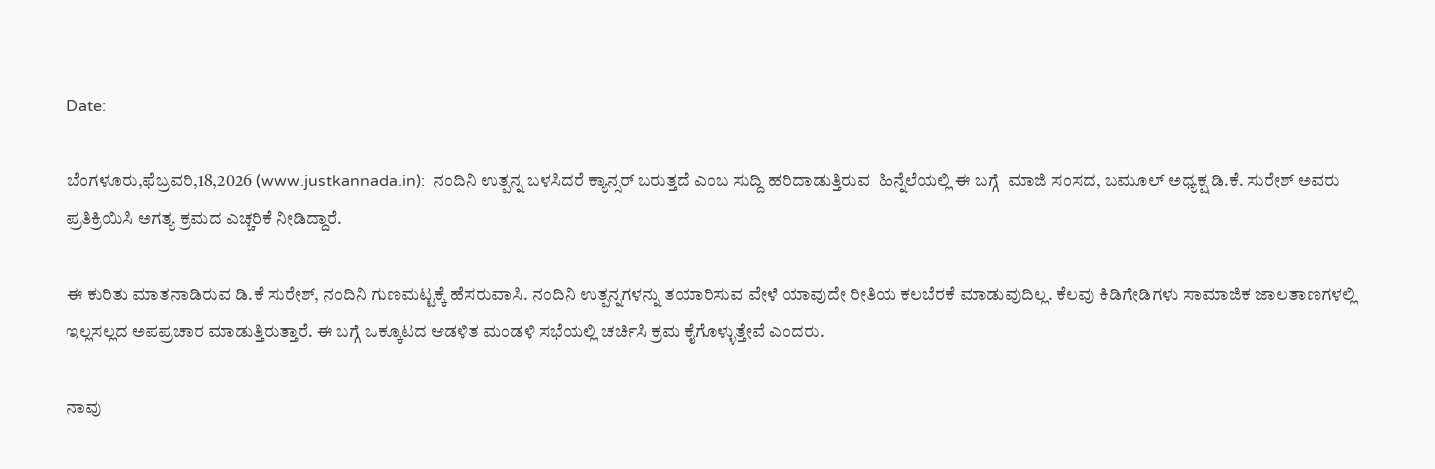Date:

ಬೆಂಗಳೂರು,ಫೆಬ್ರವರಿ,18,2026 (www.justkannada.in):  ನಂದಿನಿ ಉತ್ಪನ್ನ ಬಳಸಿದರೆ ಕ್ಯಾನ್ಸರ್‌ ಬರುತ್ತದೆ ಎಂಬ ಸುದ್ದಿ ಹರಿದಾಡುತ್ತಿರುವ  ಹಿನ್ನೆಲೆಯಲ್ಲಿ ಈ ಬಗ್ಗೆ  ಮಾಜಿ ಸಂಸದ, ಬಮೂಲ್‌ ಅಧ್ಯಕ್ಷ ಡಿ.ಕೆ. ಸುರೇಶ್‌ ಅವರು ಪ್ರತಿಕ್ರಿಯಿಸಿ ಅಗತ್ಯ ಕ್ರಮದ ಎಚ್ಚರಿಕೆ ನೀಡಿದ್ದಾರೆ.

ಈ ಕುರಿತು ಮಾತನಾಡಿರುವ ಡಿ.ಕೆ ಸುರೇಶ್, ನಂದಿನಿ ಗುಣಮಟ್ಟಕ್ಕೆ ಹೆಸರುವಾಸಿ. ನಂದಿನಿ ಉತ್ಪನ್ನಗಳನ್ನು ತಯಾರಿಸುವ ವೇಳೆ ಯಾವುದೇ ರೀತಿಯ ಕಲಬೆರಕೆ ಮಾಡುವುದಿಲ್ಲ. ಕೆಲವು ಕಿಡಿಗೇಡಿಗಳು ಸಾಮಾಜಿಕ ಜಾಲತಾಣಗಳಲ್ಲಿ ಇಲ್ಲಸಲ್ಲದ ಅಪಪ್ರಚಾರ ಮಾಡುತ್ತಿರುತ್ತಾರೆ. ಈ ಬಗ್ಗೆ ಒಕ್ಕೂಟದ ಆಡಳಿತ ಮಂಡಳಿ ಸಭೆಯಲ್ಲಿ ಚರ್ಚಿಸಿ ಕ್ರಮ ಕೈಗೊಳ್ಳುತ್ತೇವೆ ಎಂದರು.

ನಾವು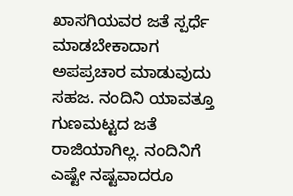ಖಾಸಗಿಯವರ ಜತೆ ಸ್ಪರ್ಧೆ ಮಾಡಬೇಕಾದಾಗ ಅಪಪ್ರಚಾರ ಮಾಡುವುದು ಸಹಜ. ನಂದಿನಿ ಯಾವತ್ತೂ ಗುಣಮಟ್ಟದ ಜತೆ ರಾಜಿಯಾಗಿಲ್ಲ. ನಂದಿನಿಗೆ ಎಷ್ಟೇ ನಷ್ಟವಾದರೂ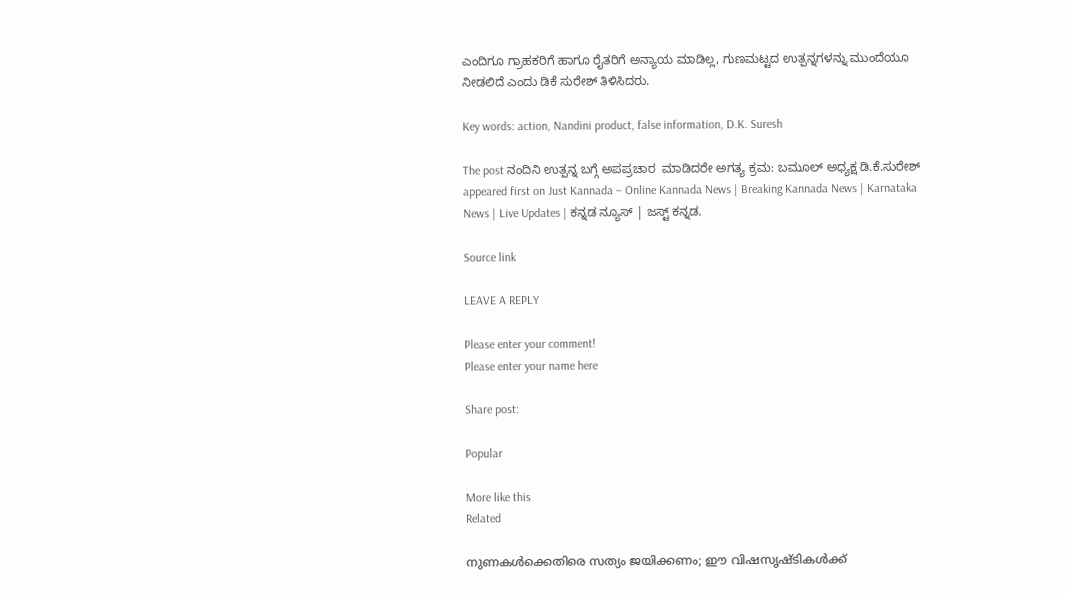ಎಂದಿಗೂ ಗ್ರಾಹಕರಿಗೆ ಹಾಗೂ ರೈತರಿಗೆ ಅನ್ಯಾಯ ಮಾಡಿಲ್ಲ, ಗುಣಮಟ್ಟದ ಉತ್ಪನ್ನಗಳನ್ನು ಮುಂದೆಯೂ ನೀಡಲಿದೆ ಎಂದು ಡಿಕೆ ಸುರೇಶ್ ತಿಳಿಸಿದರು.

Key words: action, Nandini product, false information, D.K. Suresh

The post ನಂದಿನಿ ಉತ್ಪನ್ನ ಬಗ್ಗೆ ಅಪಪ್ರಚಾರ  ಮಾಡಿದರೇ ಅಗತ್ಯ ಕ್ರಮ: ಬಮೂಲ್ ಅಧ್ಯಕ್ಷ ಡಿ.ಕೆ.ಸುರೇಶ್‌ appeared first on Just Kannada – Online Kannada News | Breaking Kannada News | Karnataka News | Live Updates | ಕನ್ನಡ ನ್ಯೂಸ್ | ಜಸ್ಟ್ ಕನ್ನಡ.

Source link

LEAVE A REPLY

Please enter your comment!
Please enter your name here

Share post:

Popular

More like this
Related

നുണകള്‍ക്കെതിരെ സത്യം ജയിക്കണം; ഈ വിഷസൃഷ്ടികള്‍ക്ക്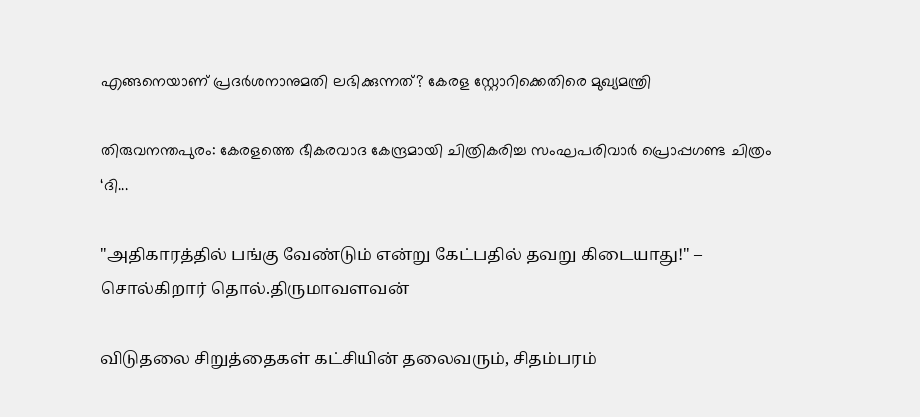എങ്ങനെയാണ് പ്രദര്‍ശനാനുമതി ലഭിക്കുന്നത്? കേരള സ്റ്റോറിക്കെതിരെ മുഖ്യമന്ത്രി

തിരുവനന്തപുരം: കേരളത്തെ ഭീകരവാദ കേന്ദ്രമായി ചിത്രികരിച്ച സംഘപരിവാര്‍ പ്രൊപ്പഗണ്ട ചിത്രം ‘ദി...

"அதிகாரத்தில் பங்கு வேண்டும் என்று கேட்பதில் தவறு கிடையாது!" – சொல்கிறார் தொல்.திருமாவளவன்

விடுதலை சிறுத்தைகள் கட்சியின் தலைவரும், சிதம்பரம்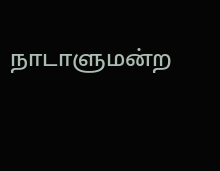நாடாளுமன்ற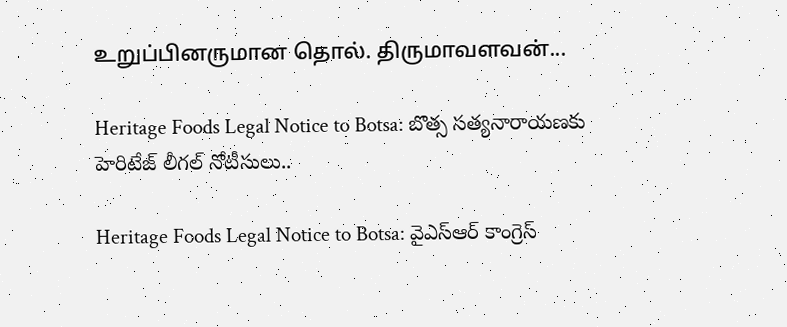உறுப்பினருமான தொல். திருமாவளவன்...

Heritage Foods Legal Notice to Botsa: బొత్స సత్యనారాయణకు హెరిటేజ్‌ లీగల్‌ నోటీసులు..

Heritage Foods Legal Notice to Botsa: వైఎస్‌ఆర్‌ కాంగ్రెస్‌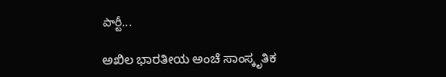పార్టీ...

ಅಖಿಲ ಭಾರತೀಯ ಅಂಚೆ ಸಾಂಸ್ಕೃತಿಕ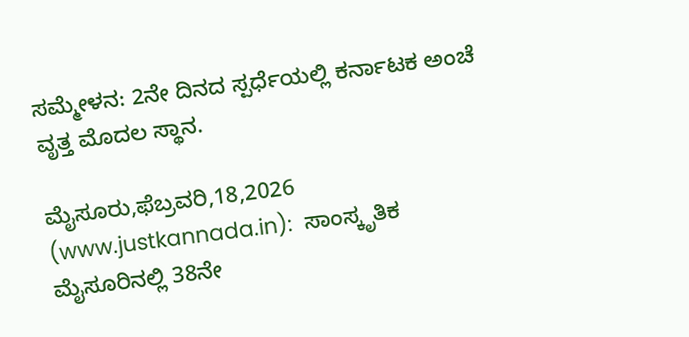ಸಮ್ಮೇಳನ: 2ನೇ ದಿನದ ಸ್ಪರ್ಧೆಯಲ್ಲಿ ಕರ್ನಾಟಕ ಅಂಚೆ ವೃತ್ತ ಮೊದಲ ಸ್ಥಾನ.

ಮೈಸೂರು,ಫೆಬ್ರವರಿ,18,2026 (www.justkannada.in):  ಸಾಂಸ್ಕೃತಿಕ ಮೈಸೂರಿನಲ್ಲಿ 38ನೇ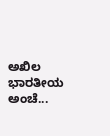ಅಖಿಲ ಭಾರತೀಯ ಅಂಚೆ...